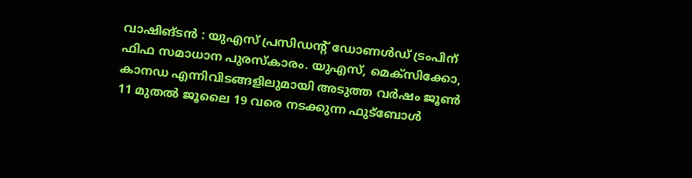വാഷിങ്ടൻ : യുഎസ് പ്രസിഡന്റ് ഡോണൾഡ് ട്രംപിന് ഫിഫ സമാധാന പുരസ്കാരം. യുഎസ്, മെക്സിക്കോ, കാനഡ എന്നിവിടങ്ങളിലുമായി അടുത്ത വർഷം ജൂൺ 11 മുതൽ ജൂലൈ 19 വരെ നടക്കുന്ന ഫുട്ബോൾ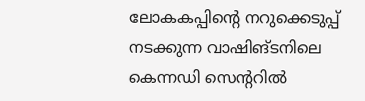ലോകകപ്പിന്റെ നറുക്കെടുപ്പ് നടക്കുന്ന വാഷിങ്ടനിലെ കെന്നഡി സെന്ററിൽ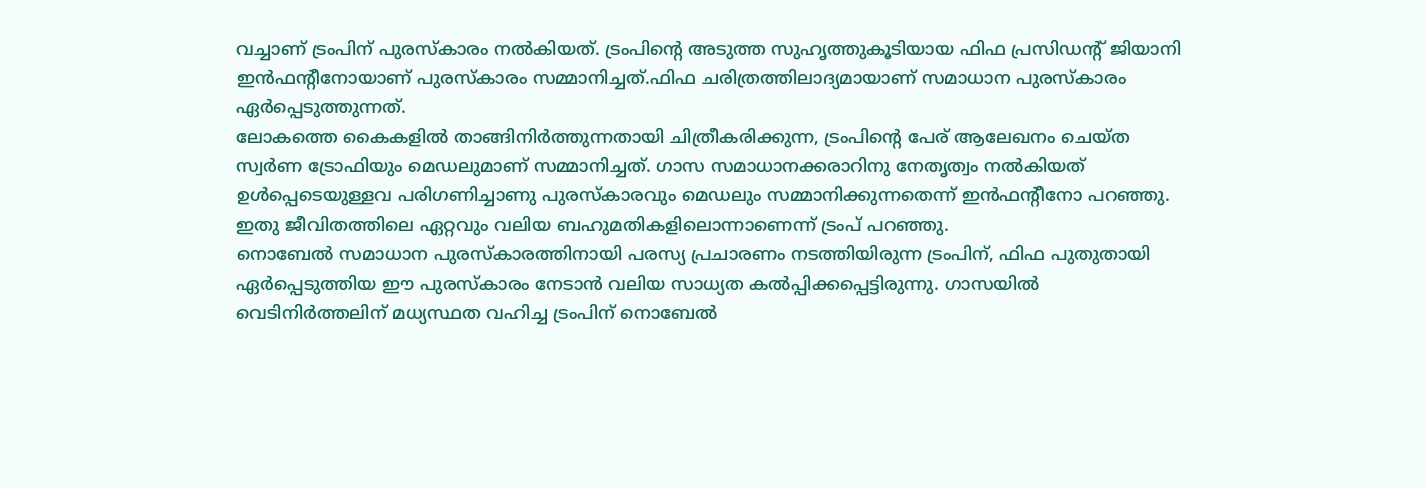വച്ചാണ് ട്രംപിന് പുരസ്കാരം നൽകിയത്. ട്രംപിന്റെ അടുത്ത സുഹൃത്തുകൂടിയായ ഫിഫ പ്രസിഡന്റ് ജിയാനി ഇൻഫന്റീനോയാണ് പുരസ്കാരം സമ്മാനിച്ചത്.ഫിഫ ചരിത്രത്തിലാദ്യമായാണ് സമാധാന പുരസ്കാരം ഏർപ്പെടുത്തുന്നത്.
ലോകത്തെ കൈകളിൽ താങ്ങിനിർത്തുന്നതായി ചിത്രീകരിക്കുന്ന, ട്രംപിന്റെ പേര് ആലേഖനം ചെയ്ത സ്വർണ ട്രോഫിയും മെഡലുമാണ് സമ്മാനിച്ചത്. ഗാസ സമാധാനക്കരാറിനു നേതൃത്വം നൽകിയത് ഉൾപ്പെടെയുള്ളവ പരിഗണിച്ചാണു പുരസ്കാരവും മെഡലും സമ്മാനിക്കുന്നതെന്ന് ഇൻഫന്റീനോ പറഞ്ഞു. ഇതു ജീവിതത്തിലെ ഏറ്റവും വലിയ ബഹുമതികളിലൊന്നാണെന്ന് ട്രംപ് പറഞ്ഞു.
നൊബേൽ സമാധാന പുരസ്കാരത്തിനായി പരസ്യ പ്രചാരണം നടത്തിയിരുന്ന ട്രംപിന്, ഫിഫ പുതുതായി ഏർപ്പെടുത്തിയ ഈ പുരസ്കാരം നേടാൻ വലിയ സാധ്യത കൽപ്പിക്കപ്പെട്ടിരുന്നു. ഗാസയിൽ വെടിനിർത്തലിന് മധ്യസ്ഥത വഹിച്ച ട്രംപിന് നൊബേൽ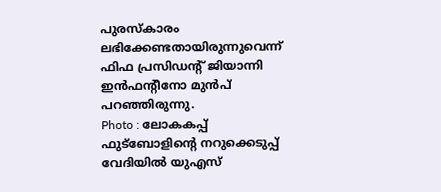പുരസ്കാരം ലഭിക്കേണ്ടതായിരുന്നുവെന്ന് ഫിഫ പ്രസിഡന്റ് ജിയാന്നി ഇൻഫന്റീനോ മുൻപ് പറഞ്ഞിരുന്നു.
Photo : ലോകകപ്പ് ഫുട്ബോളിന്റെ നറുക്കെടുപ്പ് വേദിയിൽ യുഎസ്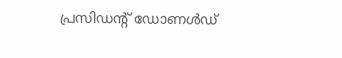പ്രസിഡന്റ് ഡോണൾഡ്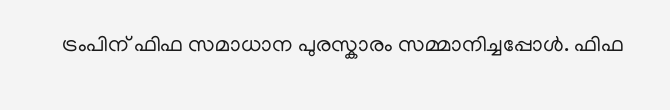ട്രംപിന് ഫിഫ സമാധാന പുരസ്കാരം സമ്മാനിച്ചപ്പോൾ. ഫിഫ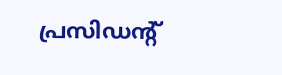പ്രസിഡന്റ്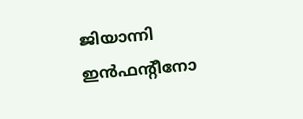ജിയാന്നി ഇൻഫന്റീനോ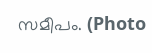സമീപം. (Photo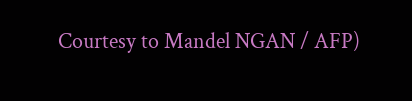Courtesy to Mandel NGAN / AFP)